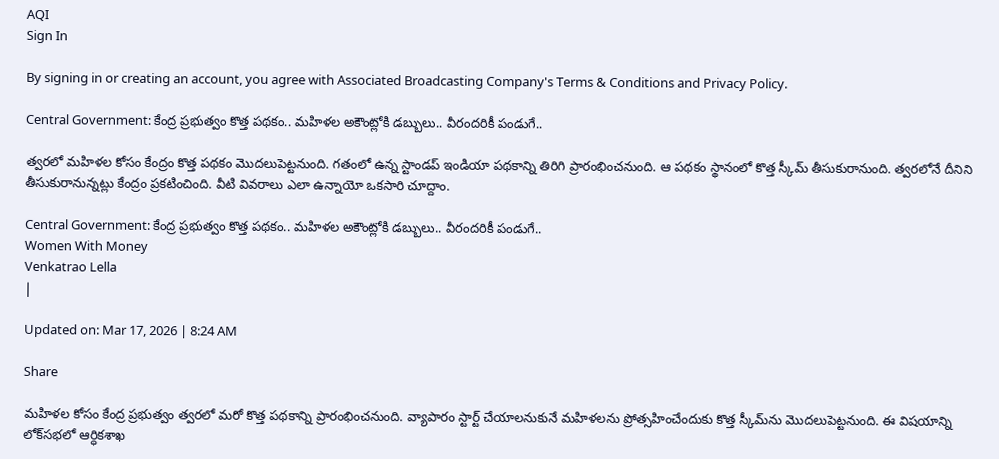AQI
Sign In

By signing in or creating an account, you agree with Associated Broadcasting Company's Terms & Conditions and Privacy Policy.

Central Government: కేంద్ర ప్రభుత్వం కొత్త పథకం.. మహిళల అకౌంట్లోకి డబ్బులు.. వీరందరికీ పండుగే..

త్వరలో మహిళల కోసం కేంద్రం కొత్త పథకం మొదలుపెట్టనుంది. గతంలో ఉన్న స్టాండప్ ఇండియా పథకాన్ని తిరిగి ప్రారంభించనుంది. ఆ పథకం స్థానంలో కొత్త స్కీమ్ తీసుకురానుంది. త్వరలోనే దీనిని తీసుకురానున్నట్లు కేంద్రం ప్రకటించింది. వీటి వివరాలు ఎలా ఉన్నాయో ఒకసారి చూద్దాం.

Central Government: కేంద్ర ప్రభుత్వం కొత్త పథకం.. మహిళల అకౌంట్లోకి డబ్బులు.. వీరందరికీ పండుగే..
Women With Money
Venkatrao Lella
|

Updated on: Mar 17, 2026 | 8:24 AM

Share

మహిళల కోసం కేంద్ర ప్రభుత్వం త్వరలో మరో కొత్త పథకాన్ని ప్రారంభించనుంది. వ్యాపారం స్టార్ట్ చేయాలనుకునే మహిళలను ప్రోత్సహించేందుకు కొత్త స్కీమ్‌ను మొదలుపెట్టనుంది. ఈ విషయాన్ని లోక్‌సభలో ఆర్ధికశాఖ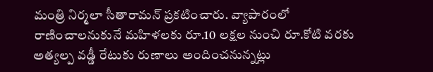మంత్రి నిర్మలా సీతారామన్ ప్రకటించారు. వ్యాపారంలో రాణించాలనుకునే మహిళలకు రూ.10 లక్షల నుంచి రూ.కోటి వరకు అత్యల్ప వడ్డీ రేటుకు రుణాలు అందించనున్నట్లు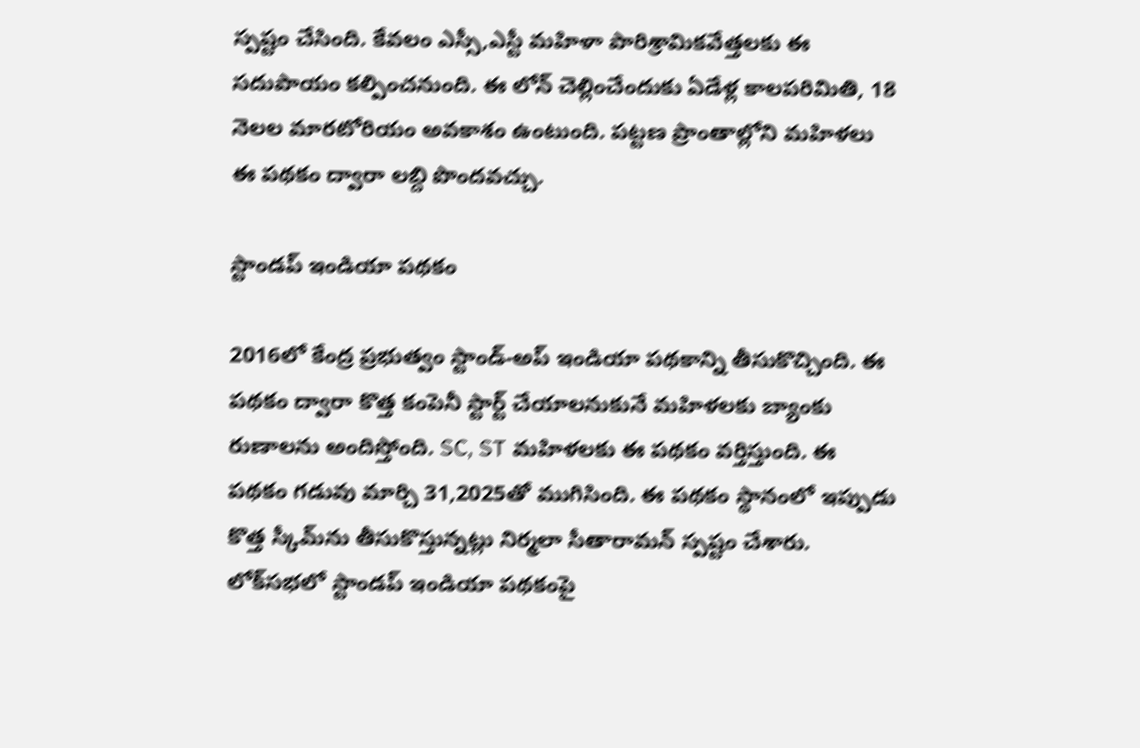స్పష్టం చేసింది. కేవలం ఎస్సీ,ఎస్టీ మహిళా పారిశ్రామికవేత్తలకు ఈ సదుపాయం కల్పించనుంది. ఈ లోన్ చెల్లించేందుకు ఏడేళ్ల కాలపరిమితి, 18 నెలల మారటోరియం అవకాశం ఉంటుంది. పట్టణ ప్రాంతాల్లోని మహిళలు ఈ పథకం ద్వారా లబ్ది పొందవచ్చు.

స్టాండప్ ఇండియా పథకం

2016లో కేంద్ర ప్రభుత్వం స్టాండ్-అప్ ఇండియా పథకాన్ని తీసుకొచ్చింది. ఈ పథకం ద్వారా కొత్త కంపెనీ స్టార్ట్ చేయాలనుకునే మహిళలకు బ్యాంకు రుణాలను అందిస్తోంది. SC, ST మహిళలకు ఈ పథకం వర్తిస్తుంది. ఈ పథకం గడువు మార్చి 31,2025తో ముగిసింది. ఈ పథకం స్థానంలో ఇప్పుడు కొత్త స్కీమ్‌ను తీసుకొస్తున్నట్లు నిర్మలా సీతారామన్ స్పష్టం చేశారు. లోక్‌సభలో స్టాండప్ ఇండియా పథకంపై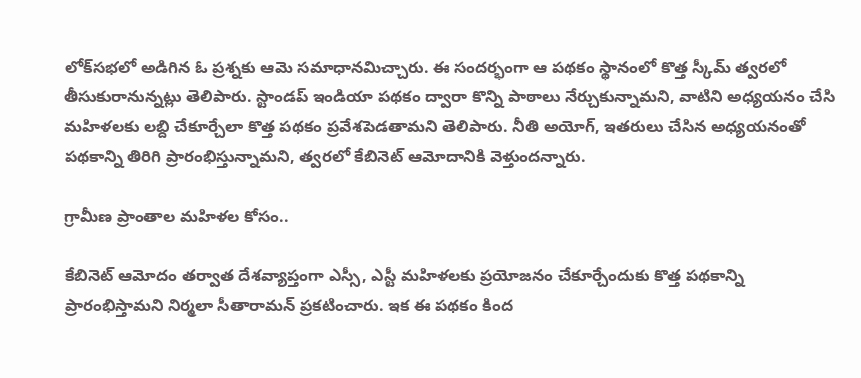లోక్‌సభలో అడిగిన ఓ ప్రశ్నకు ఆమె సమాధానమిచ్చారు. ఈ సందర్భంగా ఆ పథకం స్థానంలో కొత్త స్కీమ్ త్వరలో తీసుకురానున్నట్లు తెలిపారు. స్టాండప్ ఇండియా పథకం ద్వారా కొన్ని పాఠాలు నేర్చుకున్నామని, వాటిని అధ్యయనం చేసి మహిళలకు లబ్ది చేకూర్చేలా కొత్త పథకం ప్రవేశపెడతామని తెలిపారు. నీతి అయోగ్, ఇతరులు చేసిన అధ్యయనంతో పథకాన్ని తిరిగి ప్రారంభిస్తున్నామని, త్వరలో కేబినెట్ ఆమోదానికి వెళ్తుందన్నారు.

గ్రామీణ ప్రాంతాల మహిళల కోసం..

కేబినెట్ ఆమోదం తర్వాత దేశవ్యాప్తంగా ఎస్సీ, ఎస్టీ మహిళలకు ప్రయోజనం చేకూర్చేందుకు కొత్త పథకాన్ని ప్రారంభిస్తామని నిర్మలా సీతారామన్ ప్రకటించారు. ఇక ఈ పథకం కింద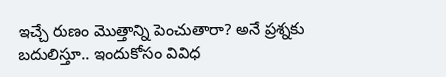ఇచ్చే రుణం మొత్తాన్ని పెంచుతారా? అనే ప్రశ్నకు బదులిస్తూ.. ఇందుకోసం వివిధ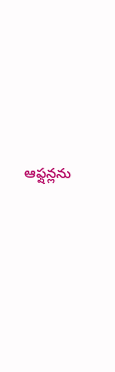ఆఫ్షన్లను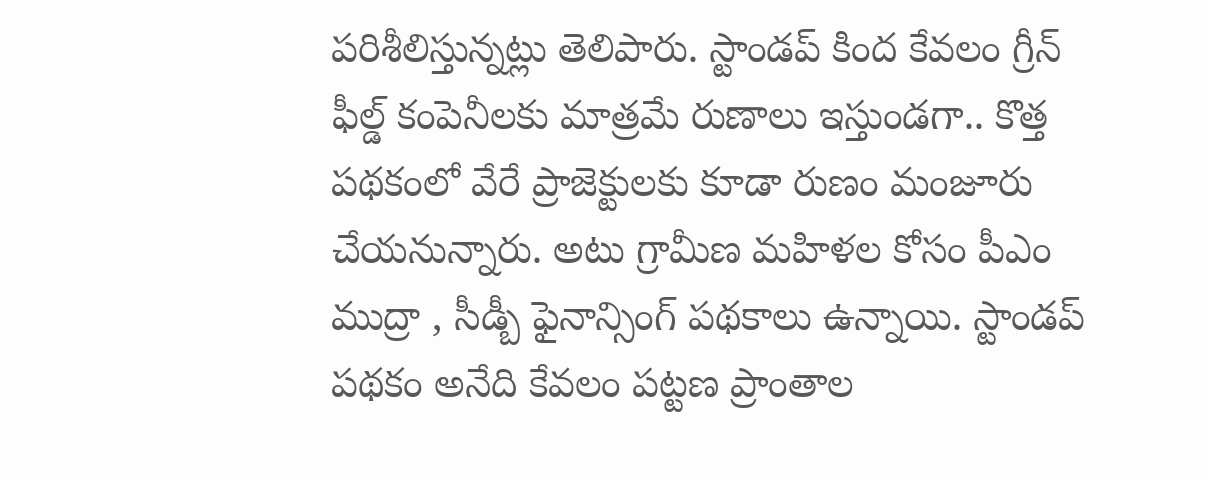పరిశీలిస్తున్నట్లు తెలిపారు. స్టాండప్ కింద కేవలం గ్రీన్ ఫీల్డ్ కంపెనీలకు మాత్రమే రుణాలు ఇస్తుండగా.. కొత్త పథకంలో వేరే ప్రాజెక్టులకు కూడా రుణం మంజూరు చేయనున్నారు. అటు గ్రామీణ మహిళల కోసం పీఎం ముద్రా , సీడ్బీ ఫైనాన్సింగ్ పథకాలు ఉన్నాయి. స్టాండప్ పథకం అనేది కేవలం పట్టణ ప్రాంతాల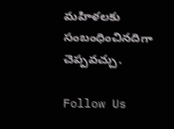మహిళలకు సంబంధించినదిగా చెప్పవచ్చు.

Follow Us